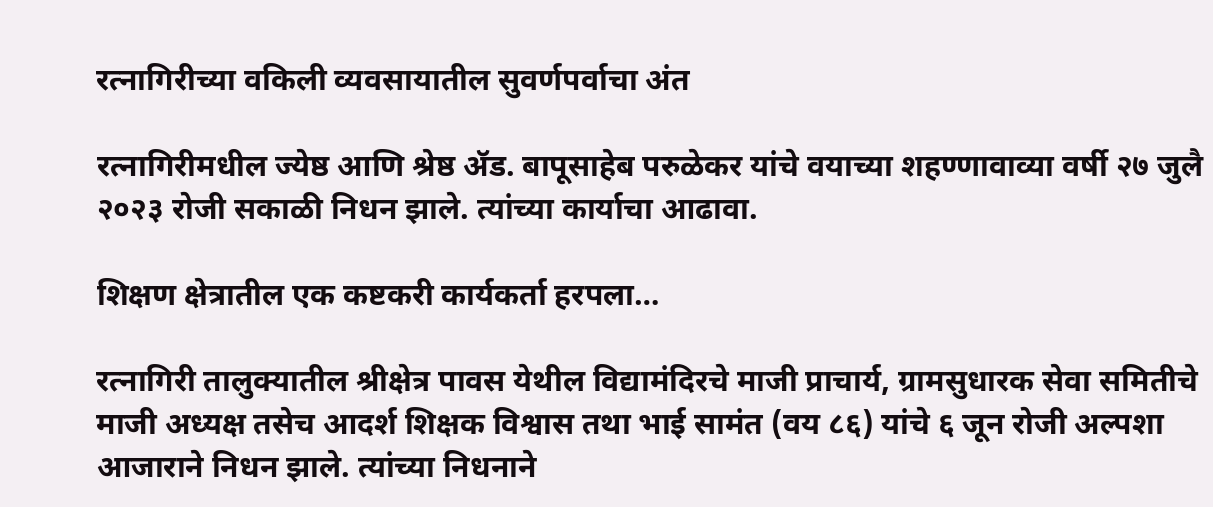रत्नागिरीच्या वकिली व्यवसायातील सुवर्णपर्वाचा अंत

रत्नागिरीमधील ज्येष्ठ आणि श्रेष्ठ ॲ‍ड. बापूसाहेब परुळेकर यांचे वयाच्या शहण्णावाव्या वर्षी २७ जुलै २०२३ रोजी सकाळी निधन झाले. त्यांच्या कार्याचा आढावा.

शिक्षण क्षेत्रातील एक कष्टकरी कार्यकर्ता हरपला…

रत्नागिरी तालुक्यातील श्रीक्षेत्र पावस येथील विद्यामंदिरचे माजी प्राचार्य, ग्रामसुधारक सेवा समितीचे माजी अध्यक्ष तसेच आदर्श शिक्षक विश्वास तथा भाई सामंत (वय ८६) यांचे ६ जून रोजी अल्पशा आजाराने निधन झाले. त्यांच्या निधनाने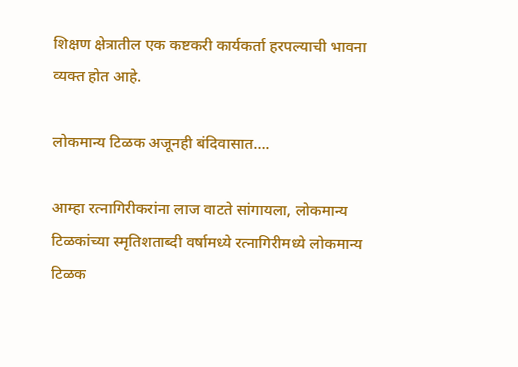शिक्षण क्षेत्रातील एक कष्टकरी कार्यकर्ता हरपल्याची भावना व्यक्त होत आहे.

लोकमान्य टिळक अजूनही बंदिवासात….

आम्हा रत्नागिरीकरांना लाज वाटते सांगायला, लोकमान्य टिळकांच्या स्मृतिशताब्दी वर्षामध्ये रत्नागिरीमध्ये लोकमान्य टिळक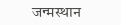जन्मस्थान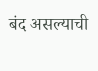बंद असल्याची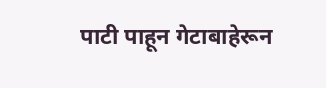पाटी पाहून गेटाबाहेरून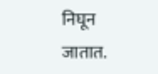निघून जातात.